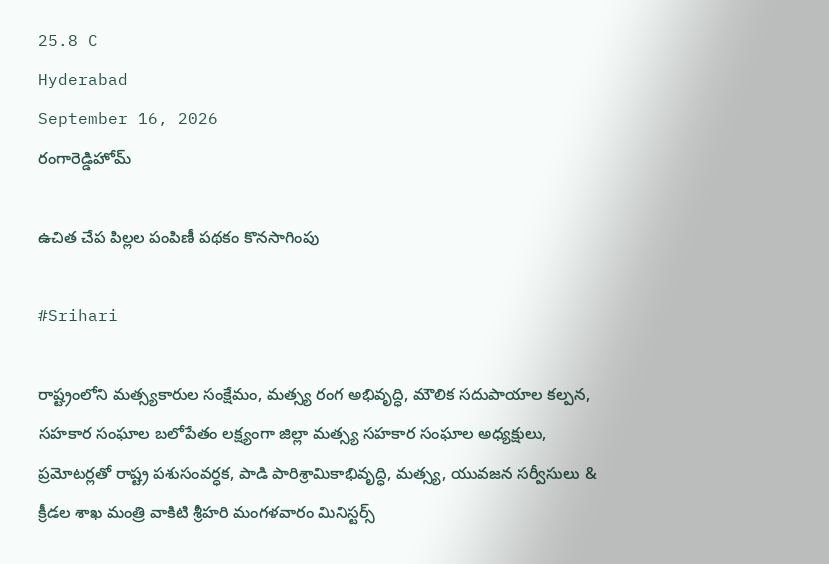25.8 C
Hyderabad
September 16, 2026
రంగారెడ్డిహోమ్

ఉచిత చేప పిల్లల పంపిణీ పథకం కొనసాగింపు

#Srihari

రాష్ట్రంలోని మత్స్యకారుల సంక్షేమం, మత్స్య రంగ అభివృద్ధి, మౌలిక సదుపాయాల కల్పన, సహకార సంఘాల బలోపేతం లక్ష్యంగా జిల్లా మత్స్య సహకార సంఘాల అధ్యక్షులు, ప్రమోటర్లతో రాష్ట్ర పశుసంవర్ధక, పాడి పారిశ్రామికాభివృద్ధి, మత్స్య, యువజన సర్వీసులు & క్రీడల శాఖ మంత్రి వాకిటి శ్రీహరి మంగళవారం మినిస్టర్స్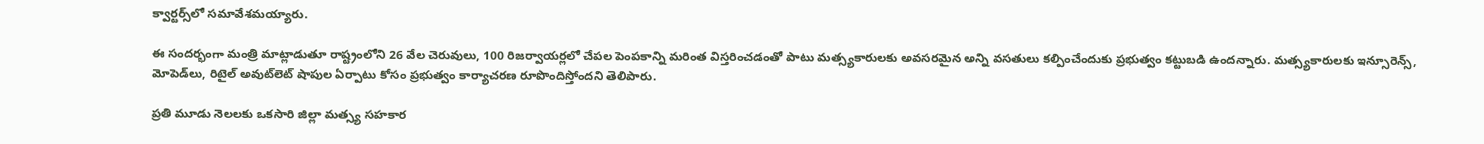క్వార్టర్స్‌లో సమావేశమయ్యారు.

ఈ సందర్భంగా మంత్రి మాట్లాడుతూ రాష్ట్రంలోని 26 వేల చెరువులు, 100 రిజర్వాయర్లలో చేపల పెంపకాన్ని మరింత విస్తరించడంతో పాటు మత్స్యకారులకు అవసరమైన అన్ని వసతులు కల్పించేందుకు ప్రభుత్వం కట్టుబడి ఉందన్నారు. మత్స్యకారులకు ఇన్సూరెన్స్, మోపెడ్‌లు, రిటైల్ అవుట్‌లెట్ షాపుల ఏర్పాటు కోసం ప్రభుత్వం కార్యాచరణ రూపొందిస్తోందని తెలిపారు.

ప్రతి మూడు నెలలకు ఒకసారి జిల్లా మత్స్య సహకార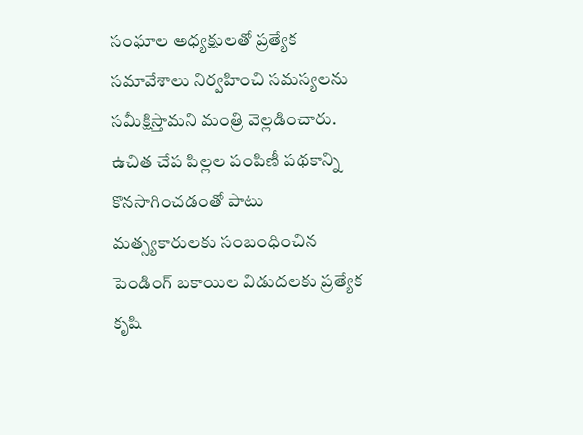సంఘాల అధ్యక్షులతో ప్రత్యేక సమావేశాలు నిర్వహించి సమస్యలను సమీక్షిస్తామని మంత్రి వెల్లడించారు. ఉచిత చేప పిల్లల పంపిణీ పథకాన్ని కొనసాగించడంతో పాటు మత్స్యకారులకు సంబంధించిన పెండింగ్ బకాయిల విడుదలకు ప్రత్యేక కృషి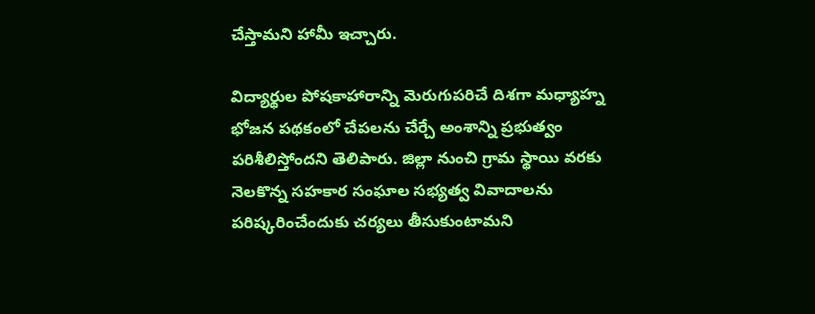చేస్తామని హామీ ఇచ్చారు.

విద్యార్థుల పోషకాహారాన్ని మెరుగుపరిచే దిశగా మధ్యాహ్న భోజన పథకంలో చేపలను చేర్చే అంశాన్ని ప్రభుత్వం పరిశీలిస్తోందని తెలిపారు. జిల్లా నుంచి గ్రామ స్థాయి వరకు నెలకొన్న సహకార సంఘాల సభ్యత్వ వివాదాలను పరిష్కరించేందుకు చర్యలు తీసుకుంటామని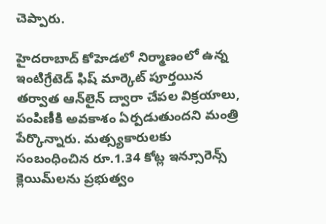చెప్పారు.

హైదరాబాద్‌ కోహెడలో నిర్మాణంలో ఉన్న ఇంటిగ్రేటెడ్ ఫిష్ మార్కెట్ పూర్తయిన తర్వాత ఆన్‌లైన్ ద్వారా చేపల విక్రయాలు, పంపిణీకి అవకాశం ఏర్పడుతుందని మంత్రి పేర్కొన్నారు. మత్స్యకారులకు సంబంధించిన రూ.1.34 కోట్ల ఇన్సూరెన్స్ క్లెయిమ్‌లను ప్రభుత్వం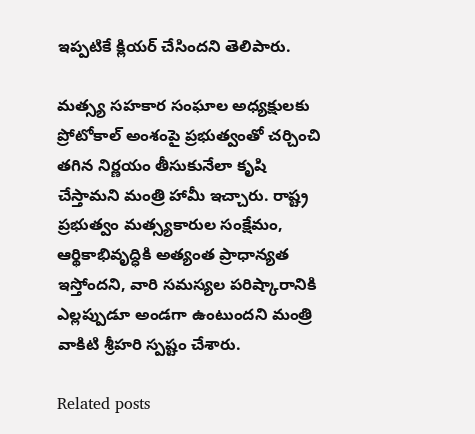ఇప్పటికే క్లియర్ చేసిందని తెలిపారు.

మత్స్య సహకార సంఘాల అధ్యక్షులకు ప్రోటోకాల్ అంశంపై ప్రభుత్వంతో చర్చించి తగిన నిర్ణయం తీసుకునేలా కృషి చేస్తామని మంత్రి హామీ ఇచ్చారు. రాష్ట్ర ప్రభుత్వం మత్స్యకారుల సంక్షేమం, ఆర్థికాభివృద్ధికి అత్యంత ప్రాధాన్యత ఇస్తోందని, వారి సమస్యల పరిష్కారానికి ఎల్లప్పుడూ అండగా ఉంటుందని మంత్రి వాకిటి శ్రీహరి స్పష్టం చేశారు.

Related posts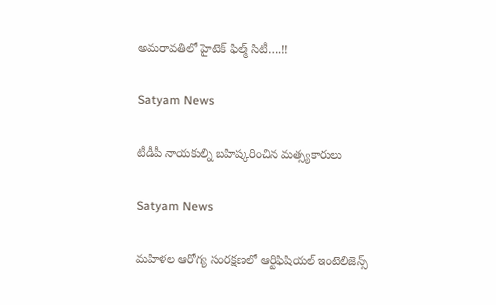అమరావతిలో హైటెక్‌ ఫిల్మ్‌ సిటీ….!!

Satyam News

టీడీపీ నాయకుల్ని బహిష్కరించిన మత్స్యకారులు

Satyam News

మహిళల ఆరోగ్య సంరక్షణలో ఆర్టిఫిషియల్ ఇంటెలిజెన్స్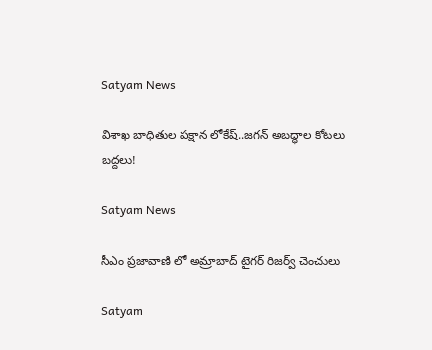Satyam News

విశాఖ బాధితుల పక్షాన లోకేష్..జగన్ అబద్ధాల కోటలు బద్దలు!

Satyam News

సీఎం ప్రజావాణి లో అమ్రాబాద్ టైగర్ రిజర్వ్ చెంచులు

Satyam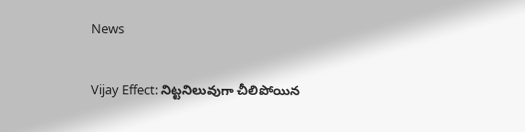News

Vijay Effect: నిట్టనిలువుగా చీలిపోయిన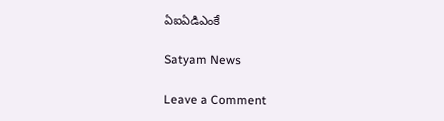ఏఐఏడిఎంకే

Satyam News

Leave a Comment